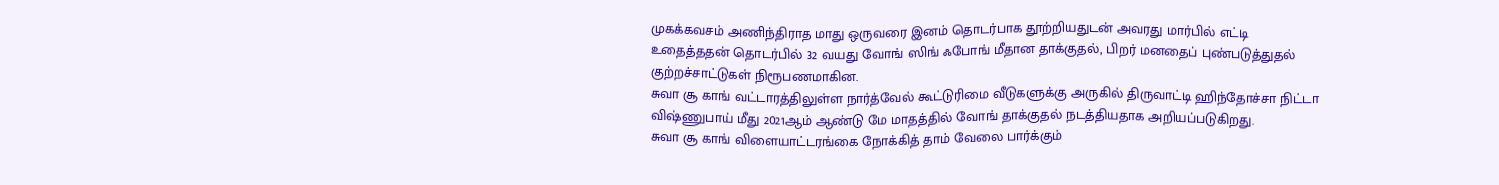முகக்கவசம் அணிந்திராத மாது ஒருவரை இனம் தொடர்பாக தூற்றியதுடன் அவரது மார்பில் எட்டி உதைத்ததன் தொடர்பில் 32 வயது வோங் ஸிங் ஃபோங் மீதான தாக்குதல், பிறர் மனதைப் புண்படுத்துதல் குற்றச்சாட்டுகள் நிரூபணமாகின.
சுவா சூ காங் வட்டாரத்திலுள்ள நார்த்வேல் கூட்டுரிமை வீடுகளுக்கு அருகில் திருவாட்டி ஹிந்தோச்சா நிட்டா விஷ்ணுபாய் மீது 2021ஆம் ஆண்டு மே மாதத்தில் வோங் தாக்குதல் நடத்தியதாக அறியப்படுகிறது.
சுவா சூ காங் விளையாட்டரங்கை நோக்கித் தாம் வேலை பார்க்கும்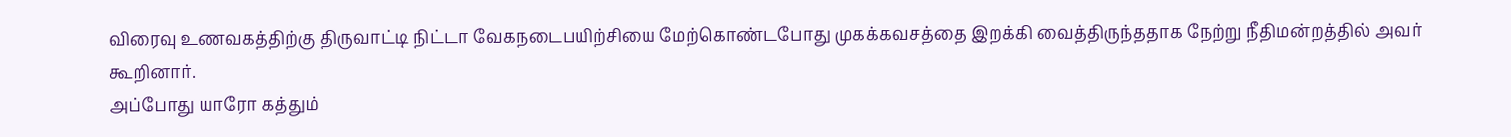விரைவு உணவகத்திற்கு திருவாட்டி நிட்டா வேகநடைபயிற்சியை மேற்கொண்டபோது முகக்கவசத்தை இறக்கி வைத்திருந்ததாக நேற்று நீதிமன்றத்தில் அவர் கூறினார்.
அப்போது யாரோ கத்தும்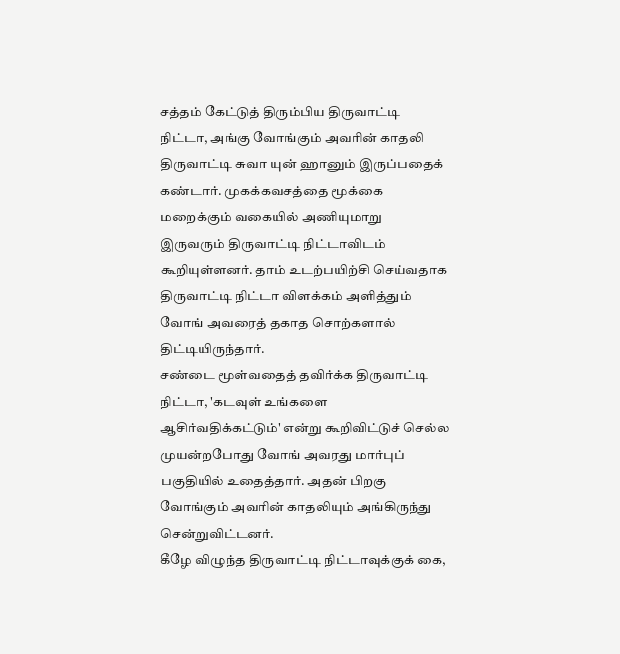சத்தம் கேட்டுத் திரும்பிய திருவாட்டி நிட்டா, அங்கு வோங்கும் அவரின் காதலி திருவாட்டி சுவா யுன் ஹானும் இருப்பதைக் கண்டார். முகக்கவசத்தை மூக்கை மறைக்கும் வகையில் அணியுமாறு இருவரும் திருவாட்டி நிட்டாவிடம் கூறியுள்ளனர். தாம் உடற்பயிற்சி செய்வதாக திருவாட்டி நிட்டா விளக்கம் அளித்தும் வோங் அவரைத் தகாத சொற்களால் திட்டியிருந்தார்.
சண்டை மூள்வதைத் தவிர்க்க திருவாட்டி நிட்டா, 'கடவுள் உங்களை ஆசிர்வதிக்கட்டும்' என்று கூறிவிட்டுச் செல்ல முயன்றபோது வோங் அவரது மார்புப் பகுதியில் உதைத்தார். அதன் பிறகு வோங்கும் அவரின் காதலியும் அங்கிருந்து சென்றுவிட்டனர்.
கீழே விழுந்த திருவாட்டி நிட்டாவுக்குக் கை,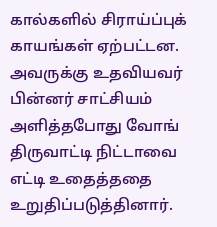கால்களில் சிராய்ப்புக் காயங்கள் ஏற்பட்டன.
அவருக்கு உதவியவர் பின்னர் சாட்சியம் அளித்தபோது வோங் திருவாட்டி நிட்டாவை எட்டி உதைத்ததை உறுதிப்படுத்தினார்.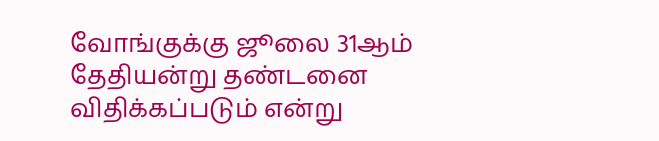வோங்குக்கு ஜூலை 31ஆம் தேதியன்று தண்டனை விதிக்கப்படும் என்று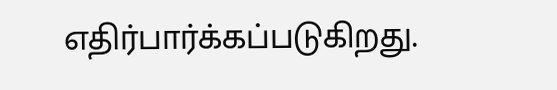எதிர்பார்க்கப்படுகிறது.